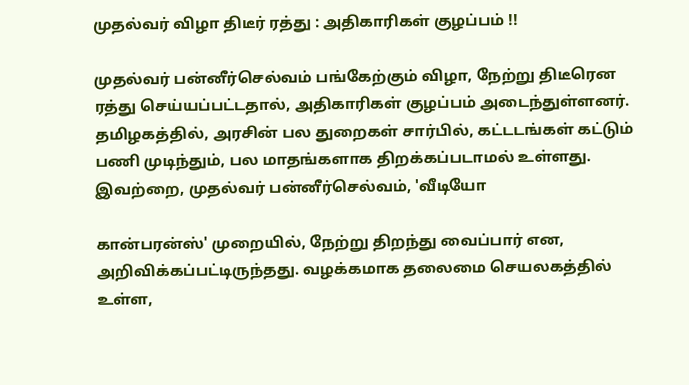முதல்வர் விழா திடீர் ரத்து : அதிகாரிகள் குழப்பம் !!

முதல்வர் பன்னீர்செல்வம் பங்கேற்கும் விழா, நேற்று திடீரென ரத்து செய்யப்பட்டதால், அதிகாரிகள் குழப்பம் அடைந்துள்ளனர். தமிழகத்தில், அரசின் பல துறைகள் சார்பில், கட்டடங்கள் கட்டும் பணி முடிந்தும், பல மாதங்களாக திறக்கப்படாமல் உள்ளது. இவற்றை, முதல்வர் பன்னீர்செல்வம், 'வீடியோ

கான்பரன்ஸ்' முறையில், நேற்று திறந்து வைப்பார் என, அறிவிக்கப்பட்டிருந்தது. வழக்கமாக தலைமை செயலகத்தில் உள்ள,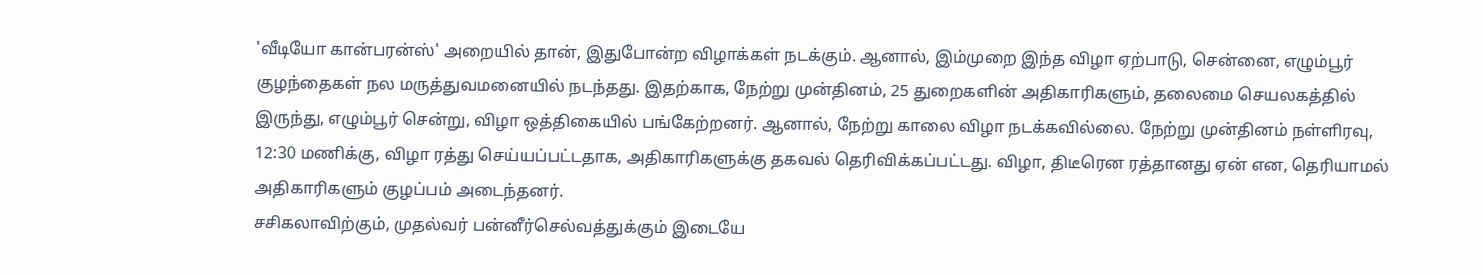'வீடியோ கான்பரன்ஸ்' அறையில் தான், இதுபோன்ற விழாக்கள் நடக்கும். ஆனால், இம்முறை இந்த விழா ஏற்பாடு, சென்னை, எழும்பூர் குழந்தைகள் நல மருத்துவமனையில் நடந்தது. இதற்காக, நேற்று முன்தினம், 25 துறைகளின் அதிகாரிகளும், தலைமை செயலகத்தில் இருந்து, எழும்பூர் சென்று, விழா ஒத்திகையில் பங்கேற்றனர். ஆனால், நேற்று காலை விழா நடக்கவில்லை. நேற்று முன்தினம் நள்ளிரவு, 12:30 மணிக்கு, விழா ரத்து செய்யப்பட்டதாக, அதிகாரிகளுக்கு தகவல் தெரிவிக்கப்பட்டது. விழா, திடீரென ரத்தானது ஏன் என, தெரியாமல் அதிகாரிகளும் குழப்பம் அடைந்தனர்.
சசிகலாவிற்கும், முதல்வர் பன்னீர்செல்வத்துக்கும் இடையே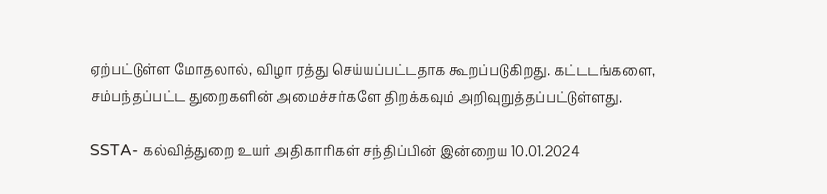ஏற்பட்டுள்ள மோதலால், விழா ரத்து செய்யப்பட்டதாக கூறப்படுகிறது. கட்டடங்களை, சம்பந்தப்பட்ட துறைகளின் அமைச்சர்களே திறக்கவும் அறிவுறுத்தப்பட்டுள்ளது.

SSTA- கல்வித்துறை உயர் அதிகாரிகள் சந்திப்பின் இன்றைய 10.01.2024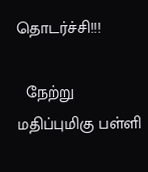தொடர்ச்சி!!!

  நேற்று மதிப்புமிகு பள்ளி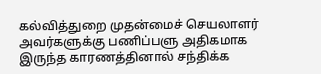கல்வித்துறை முதன்மைச் செயலாளர் அவர்களுக்கு பணிப்பளு அதிகமாக இருந்த காரணத்தினால் சந்திக்க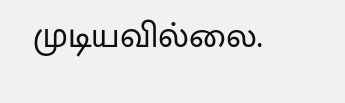முடியவில்லை.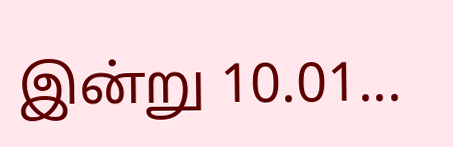இன்று 10.01...